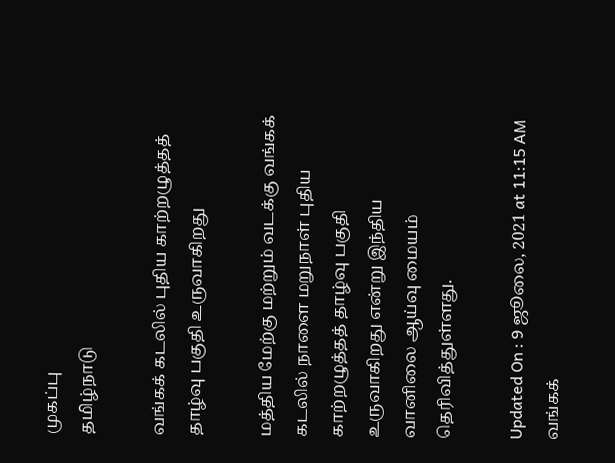முகப்பு
தமிழ்நாடு

வங்கக் கடலில் புதிய காற்றழுத்தத் தாழ்வு பகுதி உருவாகிறது

மத்திய மேற்கு மற்றும் வடக்கு வங்கக் கடலில் நாளை மறுநாள் புதிய காற்றழுத்தத் தாழ்வு பகுதி உருவாகிறது என்று இந்திய வானிலை ஆய்வு மையம் தெரிவித்துள்ளது.

Updated On : 9 ஜூலை, 2021 at 11:15 AM
வங்கக்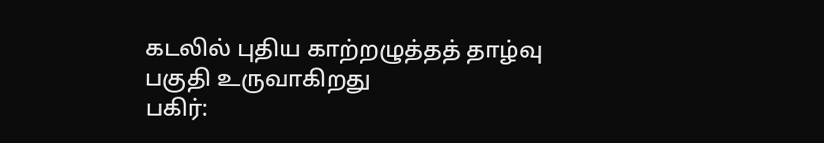கடலில் புதிய காற்றழுத்தத் தாழ்வு பகுதி உருவாகிறது
பகிர்: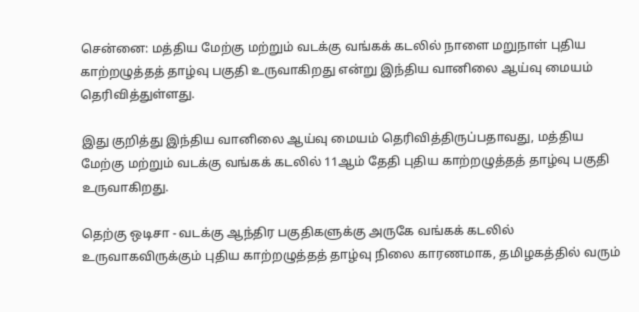சென்னை: மத்திய மேற்கு மற்றும் வடக்கு வங்கக் கடலில் நாளை மறுநாள் புதிய காற்றழுத்தத் தாழ்வு பகுதி உருவாகிறது என்று இந்திய வானிலை ஆய்வு மையம் தெரிவித்துள்ளது.

இது குறித்து இந்திய வானிலை ஆய்வு மையம் தெரிவித்திருப்பதாவது, மத்திய மேற்கு மற்றும் வடக்கு வங்கக் கடலில் 11ஆம் தேதி புதிய காற்றழுத்தத் தாழ்வு பகுதி உருவாகிறது.

தெற்கு ஒடிசா - வடக்கு ஆந்திர பகுதிகளுக்கு அருகே வங்கக் கடலில் உருவாகவிருக்கும் புதிய காற்றழுத்தத் தாழ்வு நிலை காரணமாக, தமிழகத்தில் வரும்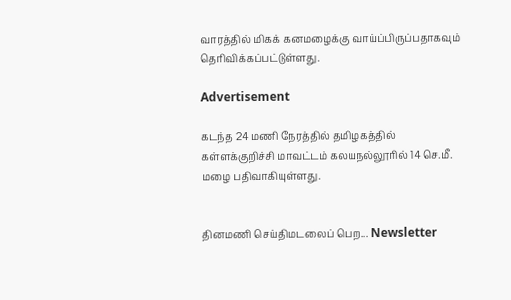வாரத்தில் மிகக் கனமழைக்கு வாய்ப்பிருப்பதாகவும் தெரிவிக்கப்பட்டுள்ளது.

Advertisement

கடந்த 24 மணி நேரத்தில் தமிழகத்தில் கள்ளக்குறிச்சி மாவட்டம் கலயநல்லூரில் 14 செ.மீ. மழை பதிவாகியுள்ளது.


தினமணி செய்திமடலைப் பெற... Newsletter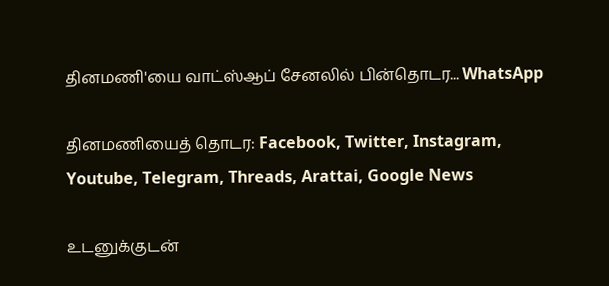தினமணி'யை வாட்ஸ்ஆப் சேனலில் பின்தொடர... WhatsApp

தினமணியைத் தொடர: Facebook, Twitter, Instagram, Youtube, Telegram, Threads, Arattai, Google News

உடனுக்குடன்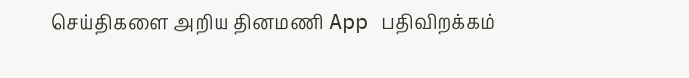செய்திகளை அறிய தினமணி App பதிவிறக்கம்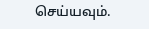செய்யவும்.